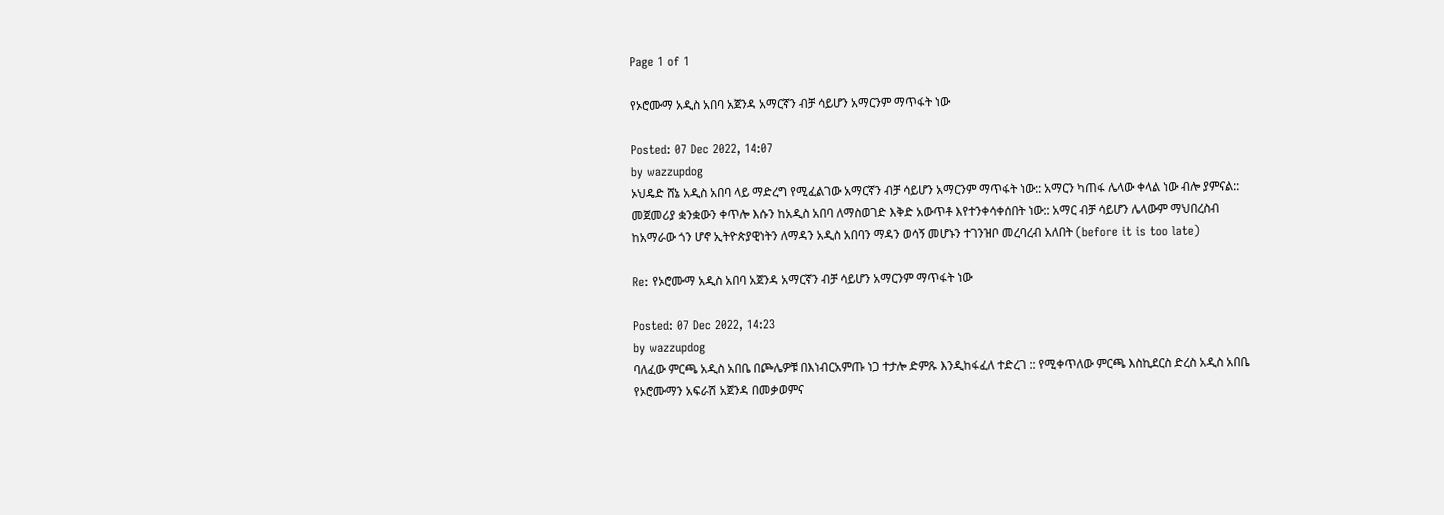Page 1 of 1

የኦሮሙማ አዲስ አበባ አጀንዳ አማርኛን ብቻ ሳይሆን አማርንም ማጥፋት ነው

Posted: 07 Dec 2022, 14:07
by wazzupdog
ኦህዴድ ሸኔ አዲስ አበባ ላይ ማድረግ የሚፈልገው አማርኛን ብቻ ሳይሆን አማርንም ማጥፋት ነው:: አማርን ካጠፋ ሌላው ቀላል ነው ብሎ ያምናል:: መጀመሪያ ቋንቋውን ቀጥሎ እሱን ከአዲስ አበባ ለማስወገድ እቅድ አውጥቶ እየተንቀሳቀሰበት ነው:: አማር ብቻ ሳይሆን ሌላውም ማህበረስብ ከአማራው ጎን ሆኖ ኢትዮጵያዊነትን ለማዳን አዲስ አበባን ማዳን ወሳኝ መሆኑን ተገንዝቦ መረባረብ አለበት (before it is too late)

Re: የኦሮሙማ አዲስ አበባ አጀንዳ አማርኛን ብቻ ሳይሆን አማርንም ማጥፋት ነው

Posted: 07 Dec 2022, 14:23
by wazzupdog
ባለፈው ምርጫ አዲስ አበቤ በጮሌዎቹ በእነብርአምጡ ነጋ ተታሎ ድምጹ እንዲከፋፈለ ተድረገ :: የሚቀጥለው ምርጫ እስኪደርስ ድረስ አዲስ አበቤ የኦሮሙማን አፍራሽ አጀንዳ በመቃወምና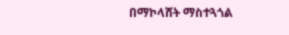በማኮላሸት ማስተጓጎል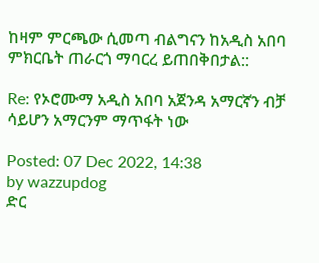ከዛም ምርጫው ሲመጣ ብልግናን ከአዲስ አበባ ምክርቤት ጠራርጎ ማባርረ ይጠበቅበታል::

Re: የኦሮሙማ አዲስ አበባ አጀንዳ አማርኛን ብቻ ሳይሆን አማርንም ማጥፋት ነው

Posted: 07 Dec 2022, 14:38
by wazzupdog
ድር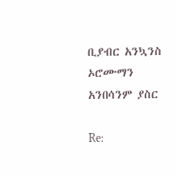ቢያብር አንኳንስ ኦሮሙማን አንበሳንም ያስር

Re: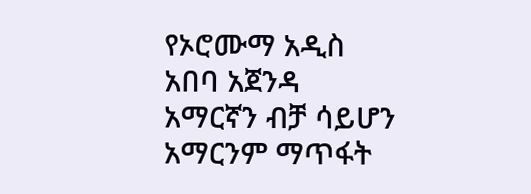የኦሮሙማ አዲስ አበባ አጀንዳ አማርኛን ብቻ ሳይሆን አማርንም ማጥፋት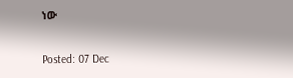ነው

Posted: 07 Dec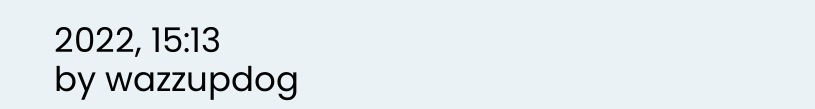2022, 15:13
by wazzupdog